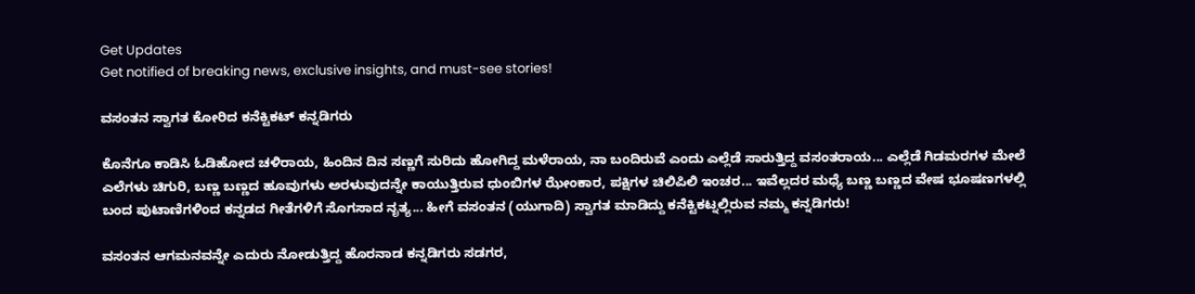Get Updates
Get notified of breaking news, exclusive insights, and must-see stories!

ವಸಂತನ ಸ್ವಾಗತ ಕೋರಿದ ಕನೆಕ್ಟಿಕಟ್ ಕನ್ನಡಿಗರು

ಕೊನೆಗೂ ಕಾಡಿಸಿ ಓಡಿಹೋದ ಚಳಿರಾಯ, ಹಿಂದಿನ ದಿನ ಸಣ್ಣಗೆ ಸುರಿದು ಹೋಗಿದ್ದ ಮಳೆರಾಯ, ನಾ ಬಂದಿರುವೆ ಎಂದು ಎಲ್ಲೆಡೆ ಸಾರುತ್ತಿದ್ದ ವಸಂತರಾಯ... ಎಲ್ಲೆಡೆ ಗಿಡಮರಗಳ ಮೇಲೆ ಎಲೆಗಳು ಚಿಗುರಿ, ಬಣ್ಣ ಬಣ್ಣದ ಹೂವುಗಳು ಅರಳುವುದನ್ನೇ ಕಾಯುತ್ತಿರುವ ಧುಂಬಿಗಳ ಝೇಂಕಾರ, ಪಕ್ಷಿಗಳ ಚಿಲಿಪಿಲಿ ಇಂಚರ... ಇವೆಲ್ಲದರ ಮಧ್ಯೆ ಬಣ್ಣ ಬಣ್ಣದ ವೇಷ ಭೂಷಣಗಳಲ್ಲಿ ಬಂದ ಪುಟಾಣಿಗಳಿಂದ ಕನ್ನಡದ ಗೀತೆಗಳಿಗೆ ಸೊಗಸಾದ ನೃತ್ಯ... ಹೀಗೆ ವಸಂತನ (ಯುಗಾದಿ) ಸ್ವಾಗತ ಮಾಡಿದ್ದು ಕನೆಕ್ಟಿಕಟ್ನಲ್ಲಿರುವ ನಮ್ಮ ಕನ್ನಡಿಗರು!

ವಸಂತನ ಆಗಮನವನ್ನೇ ಎದುರು ನೋಡುತ್ತಿದ್ದ ಹೊರನಾಡ ಕನ್ನಡಿಗರು ಸಡಗರ,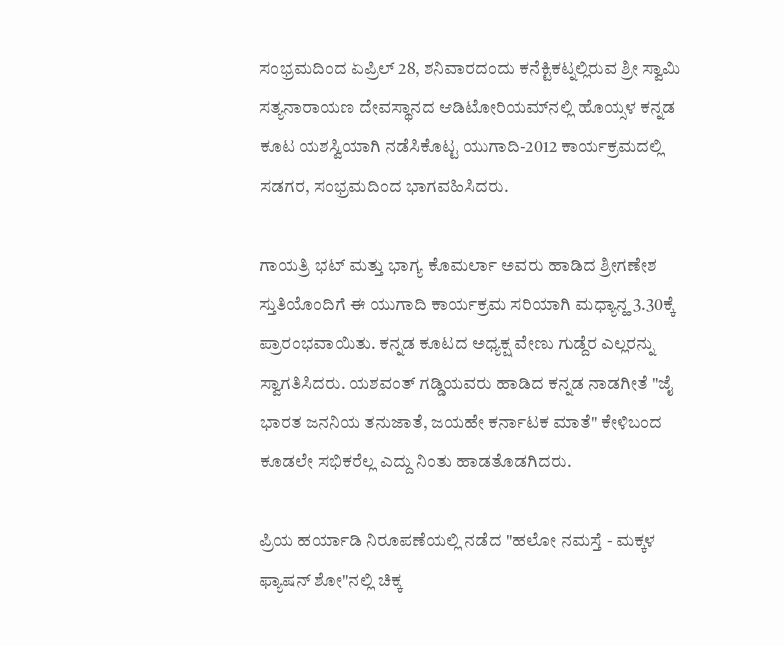ಸಂಭ್ರಮದಿಂದ ಏಪ್ರಿಲ್ 28, ಶನಿವಾರದಂದು ಕನೆಕ್ಟಿಕಟ್ನಲ್ಲಿರುವ ಶ್ರೀ ಸ್ವಾಮಿ ಸತ್ಯನಾರಾಯಣ ದೇವಸ್ಥಾನದ ಆಡಿಟೋರಿಯಮ್‌ನಲ್ಲಿ ಹೊಯ್ಸಳ ಕನ್ನಡ ಕೂಟ ಯಶಸ್ವಿಯಾಗಿ ನಡೆಸಿಕೊಟ್ಟ ಯುಗಾದಿ-2012 ಕಾರ್ಯಕ್ರಮದಲ್ಲಿ ಸಡಗರ, ಸಂಭ್ರಮದಿಂದ ಭಾಗವಹಿಸಿದರು.

ಗಾಯತ್ರಿ ಭಟ್ ಮತ್ತು ಭಾಗ್ಯ ಕೊಮರ್ಲಾ ಅವರು ಹಾಡಿದ ಶ್ರೀಗಣೇಶ ಸ್ತುತಿಯೊಂದಿಗೆ ಈ ಯುಗಾದಿ ಕಾರ್ಯಕ್ರಮ ಸರಿಯಾಗಿ ಮಧ್ಯಾನ್ಹ 3.30ಕ್ಕೆ ಪ್ರಾರಂಭವಾಯಿತು. ಕನ್ನಡ ಕೂಟದ ಅಧ್ಯಕ್ಷ ವೇಣು ಗುಡ್ದೆರ ಎಲ್ಲರನ್ನು ಸ್ವಾಗತಿಸಿದರು. ಯಶವಂತ್ ಗಡ್ಡಿಯವರು ಹಾಡಿದ ಕನ್ನಡ ನಾಡಗೀತೆ "ಜೈ ಭಾರತ ಜನನಿಯ ತನುಜಾತೆ, ಜಯಹೇ ಕರ್ನಾಟಕ ಮಾತೆ" ಕೇಳಿಬಂದ ಕೂಡಲೇ ಸಭಿಕರೆಲ್ಲ ಎದ್ದು ನಿಂತು ಹಾಡತೊಡಗಿದರು.

ಪ್ರಿಯ ಹರ್ಯಾಡಿ ನಿರೂಪಣೆಯಲ್ಲಿ ನಡೆದ "ಹಲೋ ನಮಸ್ತೆ - ಮಕ್ಕಳ ಫ್ಯಾಷನ್ ಶೋ"ನಲ್ಲಿ ಚಿಕ್ಕ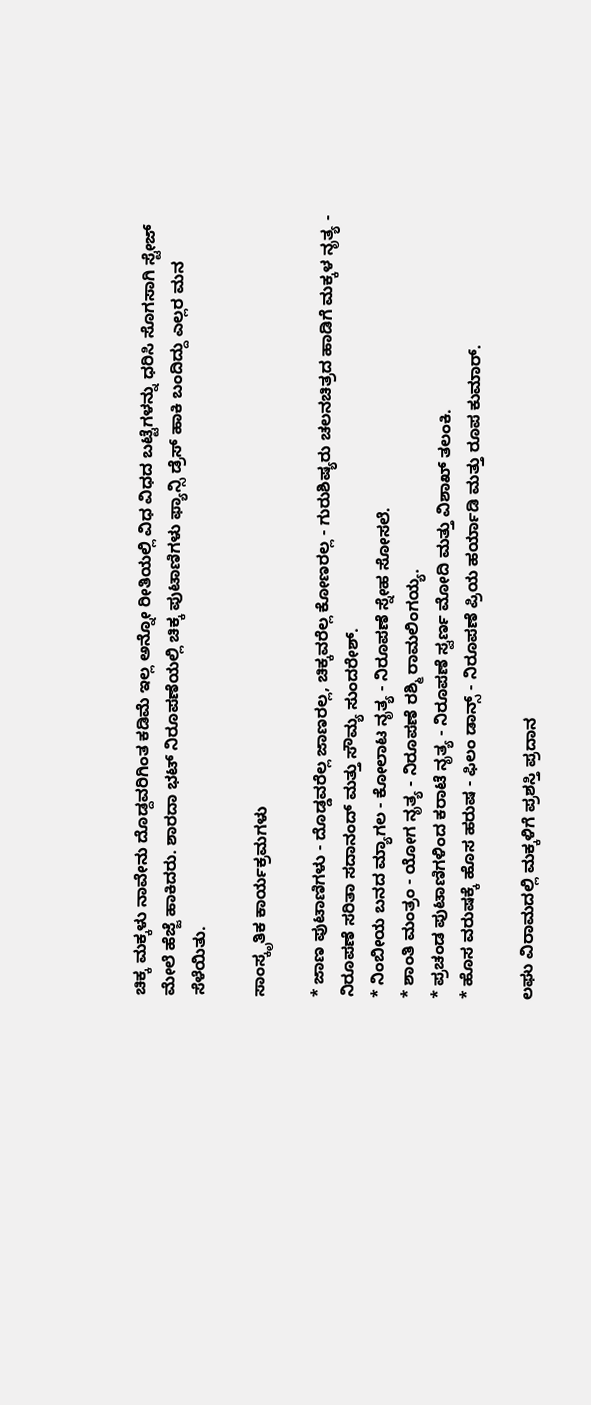ಚಿಕ್ಕ ಮಕ್ಕಳು ನಾವೇನು ದೊಡ್ದವರಿಗಿಂತ ಕಡಿಮೆ ಇಲ್ಲ ಅನ್ನೋ ರೀತಿಯಲ್ಲಿ ವಿಧ ವಿಧದ ಬಟ್ಟೆಗಳನ್ನು ಧರಿಸಿ ಸೊಗಸಾಗಿ ಸ್ಟೇಜ್ ಮೇಲೆ ಹೆಜ್ಜೆ ಹಾಕಿದರು. ಶಾರದಾ ಭಟ್ ನಿರೂಪಣೆಯಲ್ಲಿ ಚಿಕ್ಕ ಪುಟಾಣಿಗಳು ಫ್ಯಾನ್ಸಿ ಡ್ರೆಸ್ ಹಾಕಿ ಬಂದಿದ್ದು ಎಲ್ಲರ ಮನ ಸೆಳೆಯಿತು.

ಸಾಂಸ್ಕೃತಿಕ ಕಾರ್ಯಕ್ರಮಗಳು

* ಜಾಣ ಪುಟಾಣಿಗಳು - ದೊಡ್ಡವರೆಲ್ಲ ಜಾಣರಲ್ಲ, ಚಿಕ್ಕವರೆಲ್ಲ ಕೋಣರಲ್ಲ - ಗುರುಶಿಷ್ಯರು ಚಲನಚಿತ್ರದ ಹಾಡಿಗೆ ಮಕ್ಕಳ ನೃತ್ಯ - ನಿರೂಪಣೆ ಸರಿತಾ ಸದಾನಂದ್ ಮತ್ತು ಸೌಮ್ಯ ಸುಂದರೇಶ್.
* ನಿಂಬೀಯ ಬನದ ಮ್ಯಾಗಲ - ಕೋಲಾಟ ನೃತ್ಯ - ನಿರೂಪಣೆ ಸ್ನೇಹ ಸೋಸಲೆ.
* ಶಾಂತಿ ಮಂತ್ರಂ - ಯೋಗ ನೃತ್ಯ - ನಿರೂಪಣೆ ರಶ್ಮಿ ರಾಮಲಿಂಗಯ್ಯ.
* ಪ್ರಚಂಡ ಪುಟಾಣಿಗಳಿಂದ ಕರಾಟೆ ನೃತ್ಯ - ನಿರೂಪಣೆ ಸ್ವರ್ಣ ಮೋದಿ ಮತ್ತು ವಿಶಾಖ್ ತಲಂಕಿ.
* ಹೊಸ ವರುಷಕ್ಕೆ ಹೊಸ ಹರುಷ - ಫಿಲಂ ಡಾನ್ಸ್ - ನಿರೂಪಣೆ ಪ್ರಿಯ ಹರ್ಯಾಡಿ ಮತ್ತು ರೂಪ ಕುಮಾರ್.

ಲಘು ವಿರಾಮದಲ್ಲಿ ಮಕ್ಕಳಿಗೆ ಪ್ರಶಸ್ತಿ ಪ್ರದಾನ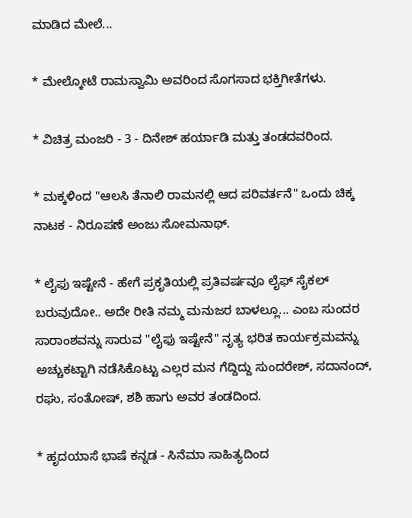ಮಾಡಿದ ಮೇಲೆ...

* ಮೇಲ್ಕೋಟೆ ರಾಮಸ್ವಾಮಿ ಅವರಿಂದ ಸೊಗಸಾದ ಭಕ್ತಿಗೀತೆಗಳು.

* ವಿಚಿತ್ರ ಮಂಜರಿ - 3 - ದಿನೇಶ್ ಹರ್ಯಾಡಿ ಮತ್ತು ತಂಡದವರಿಂದ.

* ಮಕ್ಕಳಿಂದ "ಆಲಸಿ ತೆನಾಲಿ ರಾಮನಲ್ಲಿ ಆದ ಪರಿವರ್ತನೆ" ಒಂದು ಚಿಕ್ಕ ನಾಟಕ - ನಿರೂಪಣೆ ಅಂಜು ಸೋಮನಾಥ್.

* ಲೈಫು ಇಷ್ಟೇನೆ - ಹೇಗೆ ಪ್ರಕೃತಿಯಲ್ಲಿ ಪ್ರತಿವರ್ಷವೂ ಲೈಫ್ ಸೈಕಲ್ ಬರುವುದೋ.. ಅದೇ ರೀತಿ ನಮ್ಮ ಮನುಜರ ಬಾಳಲ್ಲೂ... ಎಂಬ ಸುಂದರ ಸಾರಾಂಶವನ್ನು ಸಾರುವ "ಲೈಫು ಇಷ್ಟೇನೆ" ನೃತ್ಯ ಭರಿತ ಕಾರ್ಯಕ್ರಮವನ್ನು ಅಚ್ಚುಕಟ್ಟಾಗಿ ನಡೆಸಿಕೊಟ್ಟು ಎಲ್ಲರ ಮನ ಗೆದ್ದಿದ್ದು ಸುಂದರೇಶ್, ಸದಾನಂದ್, ರಘು, ಸಂತೋಷ್, ಶಶಿ ಹಾಗು ಅವರ ತಂಡದಿಂದ.

* ಹೃದಯಾಸೆ ಭಾಷೆ ಕನ್ನಡ - ಸಿನೆಮಾ ಸಾಹಿತ್ಯದಿಂದ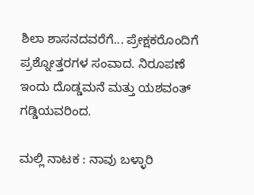ಶಿಲಾ ಶಾಸನದವರೆಗೆ... ಪ್ರೇಕ್ಷಕರೊಂದಿಗೆ ಪ್ರಶ್ನೋತ್ತರಗಳ ಸಂವಾದ. ನಿರೂಪಣೆ ಇಂದು ದೊಡ್ಡಮನೆ ಮತ್ತು ಯಶವಂತ್ ಗಡ್ಡಿಯವರಿಂದ.

ಮಲ್ಲಿ ನಾಟಕ : ನಾವು ಬಳ್ಳಾರಿ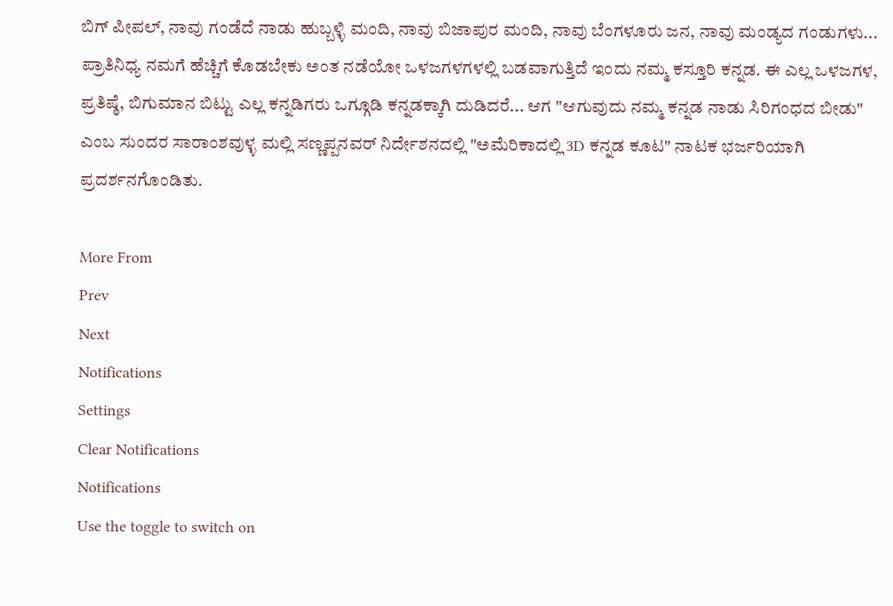ಬಿಗ್ ಪೀಪಲ್, ನಾವು ಗಂಡೆದೆ ನಾಡು ಹುಬ್ಬಳ್ಳಿ ಮಂದಿ, ನಾವು ಬಿಜಾಪುರ ಮಂದಿ, ನಾವು ಬೆಂಗಳೂರು ಜನ, ನಾವು ಮಂಡ್ಯದ ಗಂಡುಗಳು... ಪ್ರಾತಿನಿಧ್ಯ ನಮಗೆ ಹೆಚ್ಚಿಗೆ ಕೊಡಬೇಕು ಅಂತ ನಡೆಯೋ ಒಳಜಗಳಗಳಲ್ಲಿ ಬಡವಾಗುತ್ತಿದೆ ಇಂದು ನಮ್ಮ ಕಸ್ತೂರಿ ಕನ್ನಡ. ಈ ಎಲ್ಲ ಒಳಜಗಳ, ಪ್ರತಿಷ್ಠೆ, ಬಿಗುಮಾನ ಬಿಟ್ಟು ಎಲ್ಲ ಕನ್ನಡಿಗರು ಒಗ್ಗೂಡಿ ಕನ್ನಡಕ್ಕಾಗಿ ದುಡಿದರೆ... ಆಗ "ಆಗುವುದು ನಮ್ಮ ಕನ್ನಡ ನಾಡು ಸಿರಿಗಂಧದ ಬೀಡು" ಎಂಬ ಸುಂದರ ಸಾರಾಂಶವುಳ್ಳ ಮಲ್ಲಿ ಸಣ್ಣಪ್ಪನವರ್ ನಿರ್ದೇಶನದಲ್ಲಿ "ಅಮೆರಿಕಾದಲ್ಲಿ 3D ಕನ್ನಡ ಕೂಟ" ನಾಟಕ ಭರ್ಜರಿಯಾಗಿ ಪ್ರದರ್ಶನಗೊಂಡಿತು.

More From
Prev
Next
Notifications
Settings
Clear Notifications
Notifications
Use the toggle to switch on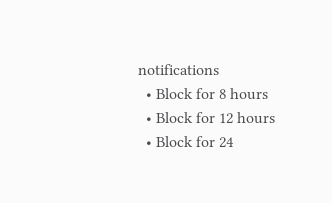notifications
  • Block for 8 hours
  • Block for 12 hours
  • Block for 24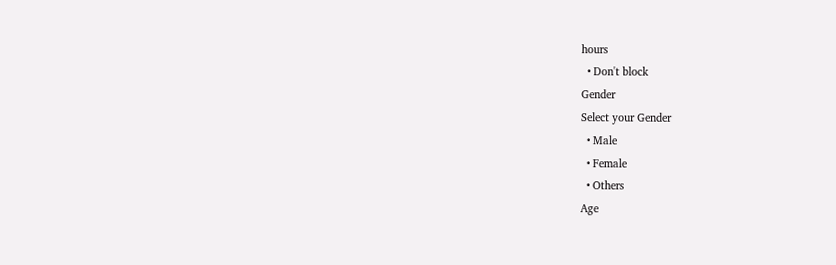hours
  • Don't block
Gender
Select your Gender
  • Male
  • Female
  • Others
Age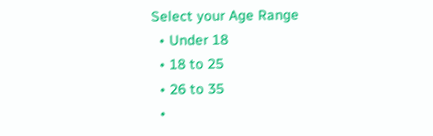Select your Age Range
  • Under 18
  • 18 to 25
  • 26 to 35
  •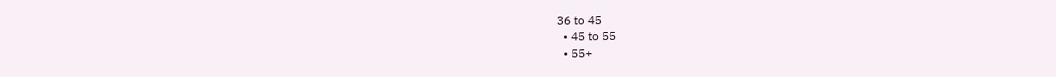36 to 45
  • 45 to 55
  • 55+